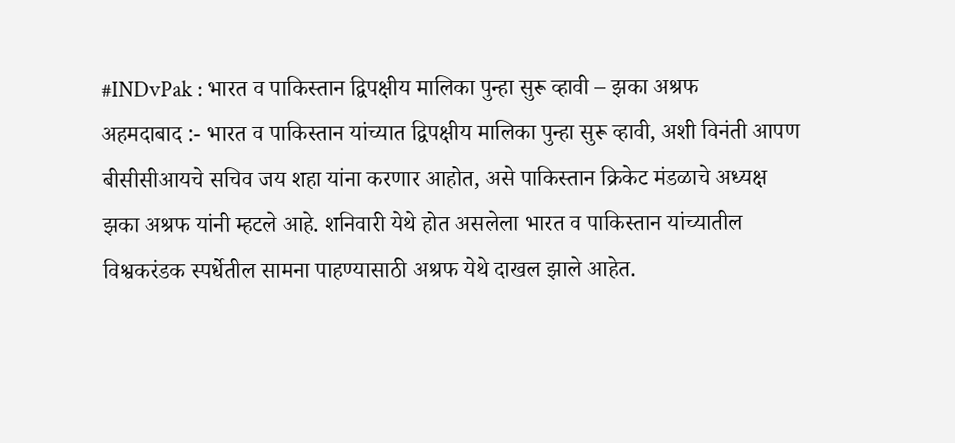#INDvPak : भारत व पाकिस्तान द्विपक्षीय मालिका पुन्हा सुरू व्हावी – झका अश्रफ
अहमदाबाद :- भारत व पाकिस्तान यांच्यात द्विपक्षीय मालिका पुन्हा सुरू व्हावी, अशी विनंती आपण बीसीसीआयचे सचिव जय शहा यांना करणार आहोत, असे पाकिस्तान क्रिकेट मंडळाचे अध्यक्ष झका अश्रफ यांनी म्हटले आहे. शनिवारी येथे होत असलेला भारत व पाकिस्तान यांच्यातील विश्वकरंडक स्पर्धेतील सामना पाहण्यासाठी अश्रफ येथे दाखल झाले आहेत.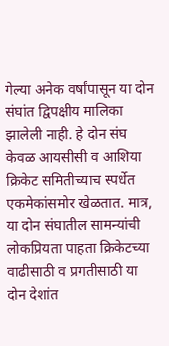गेल्या अनेक वर्षांपासून या दोन संघांत द्विपक्षीय मालिका झालेली नाही. हे दोन संघ केवळ आयसीसी व आशिया क्रिकेट समितीच्याच स्पर्धेत एकमेकांसमोर खेळतात. मात्र, या दोन संघातील सामन्यांची लोकप्रियता पाहता क्रिकेटच्या वाढीसाठी व प्रगतीसाठी या दोन देशांत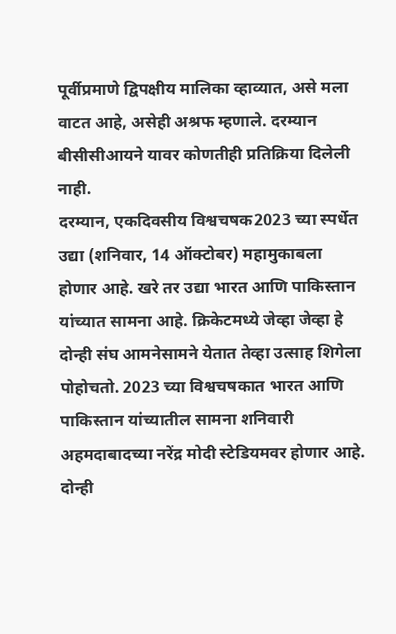पूर्वीप्रमाणे द्विपक्षीय मालिका व्हाव्यात, असे मला वाटत आहे, असेही अश्रफ म्हणाले. दरम्यान बीसीसीआयने यावर कोणतीही प्रतिक्रिया दिलेली नाही.
दरम्यान, एकदिवसीय विश्वचषक2023 च्या स्पर्धेत उद्या (शनिवार, 14 ऑक्टोबर) महामुकाबला होणार आहे. खरे तर उद्या भारत आणि पाकिस्तान यांच्यात सामना आहे. क्रिकेटमध्ये जेव्हा जेव्हा हे दोन्ही संघ आमनेसामने येतात तेव्हा उत्साह शिगेला पोहोचतो. 2023 च्या विश्वचषकात भारत आणि पाकिस्तान यांच्यातील सामना शनिवारी अहमदाबादच्या नरेंद्र मोदी स्टेडियमवर होणार आहे. दोन्ही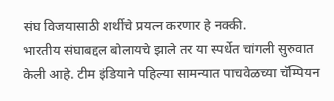संघ विजयासाठी शर्थीचे प्रयत्न करणार हे नक्की.
भारतीय संघाबद्दल बोलायचे झाले तर या स्पर्धेत चांगली सुरुवात केली आहे. टीम इंडियाने पहिल्या सामन्यात पाचवेळच्या चॅम्पियन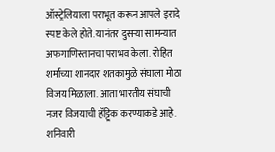ऑस्ट्रेलियाला पराभूत करून आपले इरादे स्पष्ट केले होते. यानंतर दुसऱ्या सामन्यात अफगाणिस्तानचा पराभव केला. रोहित शर्माच्या शानदार शतकामुळे संघाला मोठा विजय मिळाला. आता भारतीय संघाची नजर विजयाची हॅट्ट्रिक करण्याकडे आहे.
शनिवारी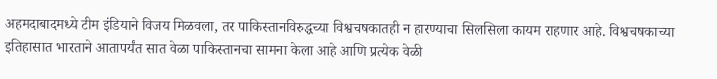अहमदाबादमध्ये टीम इंडियाने विजय मिळवला, तर पाकिस्तानविरुद्धच्या विश्वचषकातही न हारण्याचा सिलसिला कायम राहणार आहे. विश्वचषकाच्या इतिहासात भारताने आतापर्यंत सात वेळा पाकिस्तानचा सामना केला आहे आणि प्रत्येक वेळी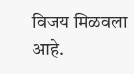विजय मिळवला आहे.